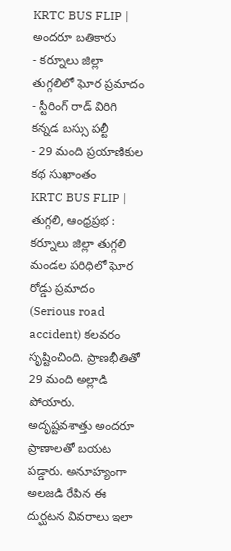KRTC BUS FLIP | అందరూ బతికారు
- కర్నూలు జిల్లా తుగ్గలిలో ఘోర ప్రమాదం
- స్టీరింగ్ రాడ్ విరిగి కన్నడ బస్సు పల్టీ
- 29 మంది ప్రయాణికుల కథ సుఖాంతం
KRTC BUS FLIP | తుగ్గలి, ఆంధ్రప్రభ : కర్నూలు జిల్లా తుగ్గలి మండల పరిధిలో ఘోర రోడ్డు ప్రమాదం (Serious road accident) కలవరం సృష్టించింది. ప్రాణభీతితో 29 మంది అల్లాడి పోయారు. అదృష్టవశాత్తు అందరూ ప్రాణాలతో బయట పడ్డారు. అనూహ్యంగా అలజడి రేపిన ఈ దుర్ఘటన వివరాలు ఇలా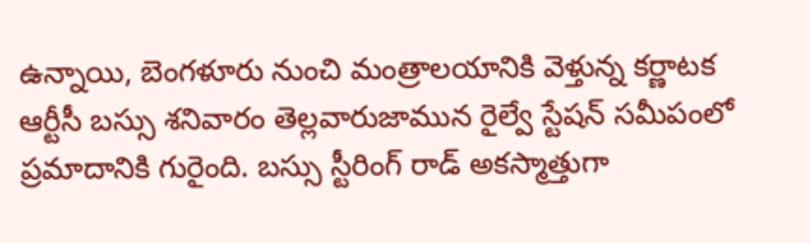ఉన్నాయి, బెంగళూరు నుంచి మంత్రాలయానికి వెళ్తున్న కర్ణాటక ఆర్టీసీ బస్సు శనివారం తెల్లవారుజామున రైల్వే స్టేషన్ సమీపంలో ప్రమాదానికి గురైంది. బస్సు స్టీరింగ్ రాడ్ అకస్మాత్తుగా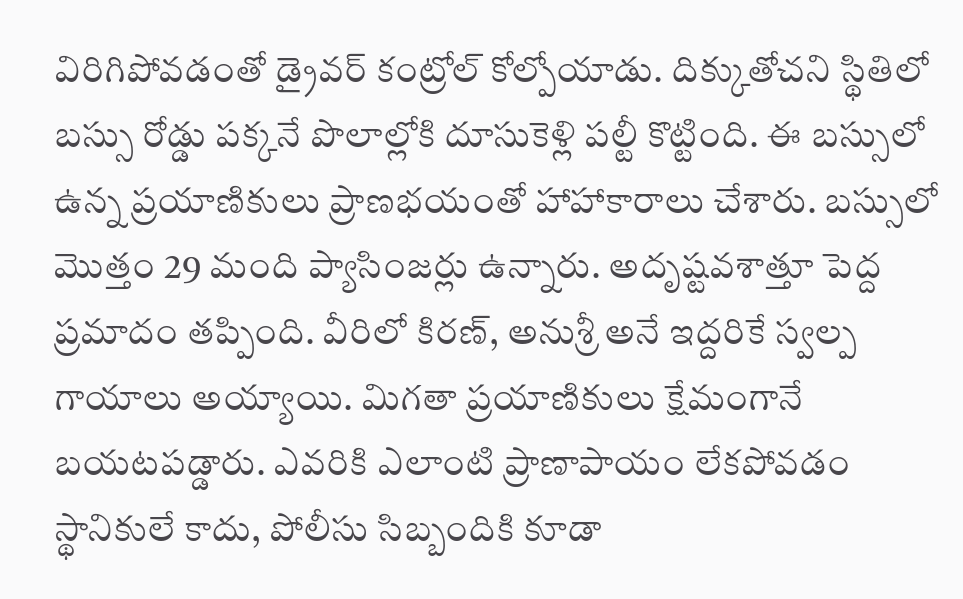విరిగిపోవడంతో డ్రైవర్ కంట్రోల్ కోల్పోయాడు. దిక్కుతోచని స్థితిలో బస్సు రోడ్డు పక్కనే పొలాల్లోకి దూసుకెళ్లి పల్టీ కొట్టింది. ఈ బస్సులో ఉన్న ప్రయాణికులు ప్రాణభయంతో హాహాకారాలు చేశారు. బస్సులో మొత్తం 29 మంది ప్యాసింజర్లు ఉన్నారు. అదృష్టవశాత్తూ పెద్ద ప్రమాదం తప్పింది. వీరిలో కిరణ్, అనుశ్రీ అనే ఇద్దరికే స్వల్ప గాయాలు అయ్యాయి. మిగతా ప్రయాణికులు క్షేమంగానే బయటపడ్డారు. ఎవరికి ఎలాంటి ప్రాణాపాయం లేకపోవడం స్థానికులే కాదు, పోలీసు సిబ్బందికి కూడా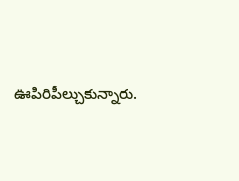ఊపిరిపీల్చుకున్నారు.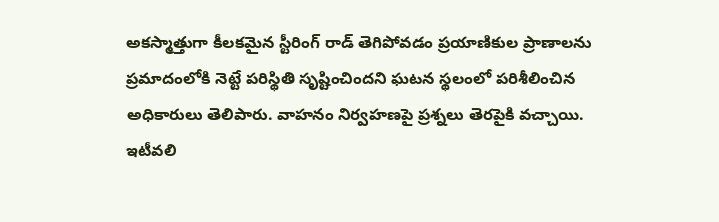అకస్మాత్తుగా కీలకమైన స్టీరింగ్ రాడ్ తెగిపోవడం ప్రయాణికుల ప్రాణాలను ప్రమాదంలోకి నెట్టే పరిస్థితి సృష్టించిందని ఘటన స్థలంలో పరిశీలించిన అధికారులు తెలిపారు. వాహనం నిర్వహణపై ప్రశ్నలు తెరపైకి వచ్చాయి. ఇటీవలి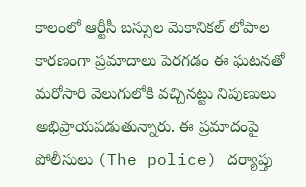కాలంలో ఆర్టీసీ బస్సుల మెకానికల్ లోపాల కారణంగా ప్రమాదాలు పెరగడం ఈ ఘటనతో మరోసారి వెలుగులోకి వచ్చినట్టు నిపుణులు అభిప్రాయపడుతున్నారు. ఈ ప్రమాదంపై పోలీసులు (The police) దర్యాప్తు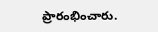ప్రారంభించారు.